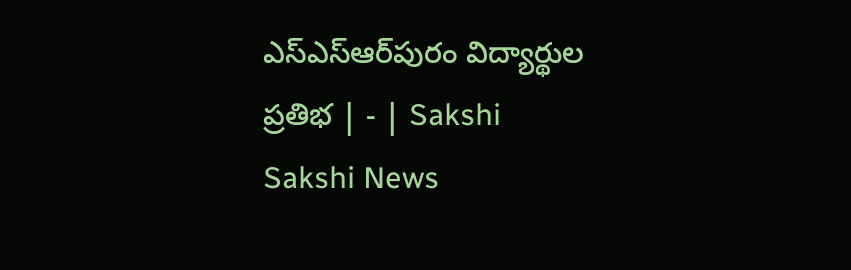ఎస్‌ఎస్‌ఆర్‌పురం విద్యార్థుల ప్రతిభ | - | Sakshi
Sakshi News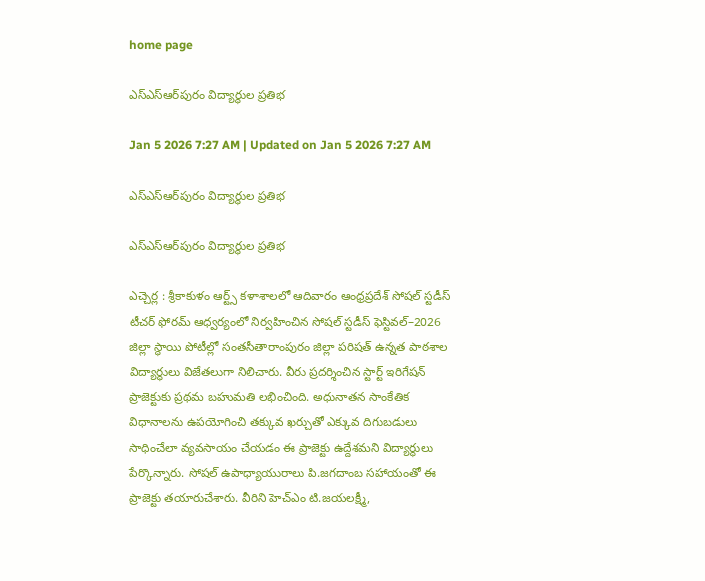home page

ఎస్‌ఎస్‌ఆర్‌పురం విద్యార్థుల ప్రతిభ

Jan 5 2026 7:27 AM | Updated on Jan 5 2026 7:27 AM

ఎస్‌ఎస్‌ఆర్‌పురం విద్యార్థుల ప్రతిభ

ఎస్‌ఎస్‌ఆర్‌పురం విద్యార్థుల ప్రతిభ

ఎచ్చెర్ల : శ్రీకాకుళం ఆర్ట్స్‌ కళాశాలలో ఆదివారం ఆంధ్రప్రదేశ్‌ సోషల్‌ స్టడీస్‌ టీచర్‌ ఫోరమ్‌ ఆధ్వర్యంలో నిర్వహించిన సోషల్‌ స్టడీస్‌ ఫెస్టివల్‌–2026 జిల్లా స్థాయి పోటీల్లో సంతసీతారాంపురం జిల్లా పరిషత్‌ ఉన్నత పాఠశాల విద్యార్థులు విజేతలుగా నిలిచారు. వీరు ప్రదర్శించిన స్టార్ట్‌ ఇరిగేషన్‌ ప్రాజెక్టుకు ప్రథమ బహుమతి లభించింది. అధునాతన సాంకేతిక విధానాలను ఉపయోగించి తక్కువ ఖర్చుతో ఎక్కువ దిగుబడులు సాధించేలా వ్యవసాయం చేయడం ఈ ప్రాజెక్టు ఉద్దేశమని విద్యార్థులు పేర్కొన్నారు. సోషల్‌ ఉపాధ్యాయురాలు పి.జగదాంబ సహాయంతో ఈ ప్రాజెక్టు తయారుచేశారు. వీరిని హెచ్‌ఎం టి.జయలక్ష్మీ,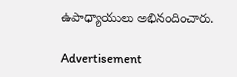ఉపాధ్యాయులు అభినందించారు.

Advertisement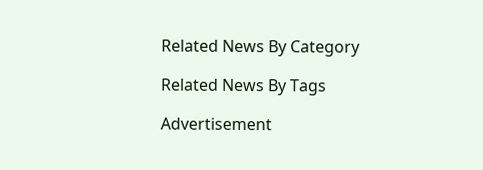Related News By Category

Related News By Tags

Advertisement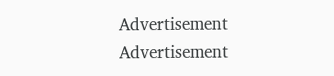Advertisement
Advertisement